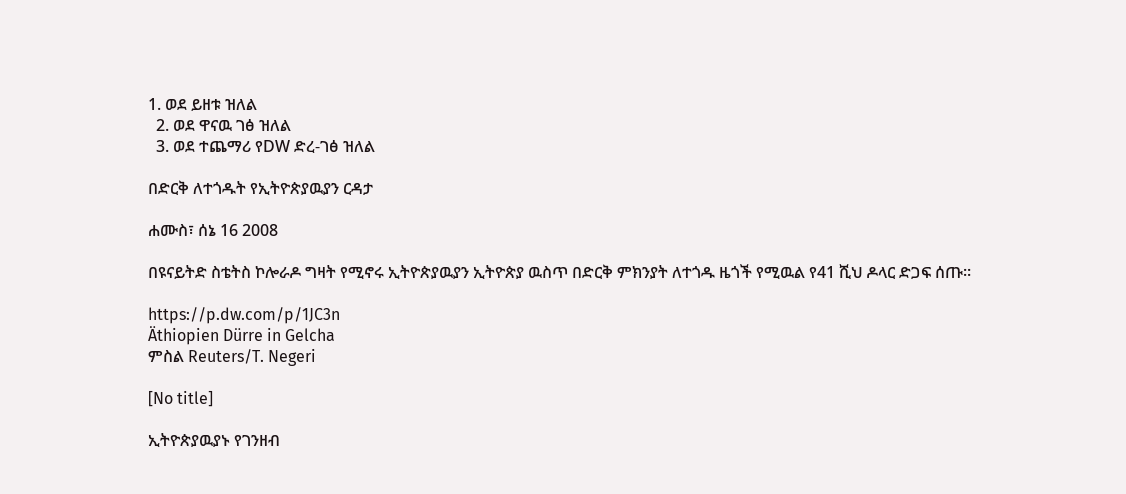1. ወደ ይዘቱ ዝለል
  2. ወደ ዋናዉ ገፅ ዝለል
  3. ወደ ተጨማሪ የDW ድረ-ገፅ ዝለል

በድርቅ ለተጎዱት የኢትዮጵያዉያን ርዳታ

ሐሙስ፣ ሰኔ 16 2008

በዩናይትድ ስቴትስ ኮሎራዶ ግዛት የሚኖሩ ኢትዮጵያዉያን ኢትዮጵያ ዉስጥ በድርቅ ምክንያት ለተጎዱ ዜጎች የሚዉል የ41 ሺህ ዶላር ድጋፍ ሰጡ።

https://p.dw.com/p/1JC3n
Äthiopien Dürre in Gelcha
ምስል Reuters/T. Negeri

[No title]

ኢትዮጵያዉያኑ የገንዘብ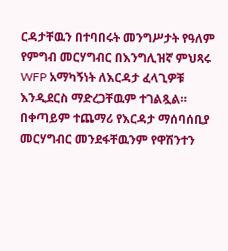ርዳታቸዉን በተባበሩት መንግሥታት የዓለም የምግብ መርሃግብር በእንግሊዝኛ ምህጻሩ WFP አማካኝነት ለእርዳታ ፈላጊዎቹ እንዲደርስ ማድረጋቸዉም ተገልጿል። በቀጣይም ተጨማሪ የእርዳታ ማሰባሰቢያ መርሃግብር መንደፋቸዉንም የዋሽንተን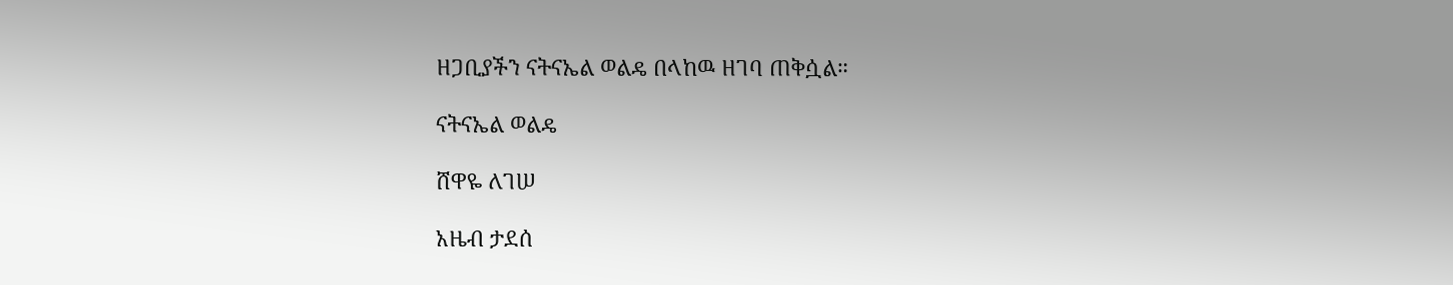ዘጋቢያችን ናትናኤል ወልዴ በላከዉ ዘገባ ጠቅሷል።

ናትናኤል ወልዴ

ሸዋዬ ለገሠ

አዜብ ታደሰ